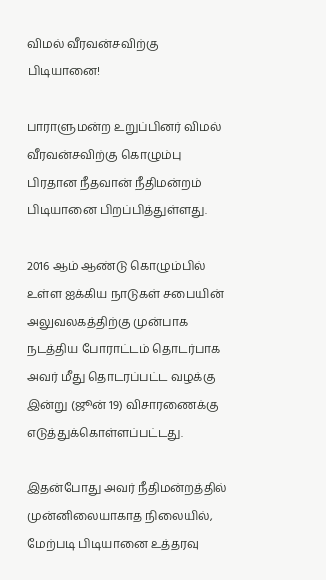விமல் வீரவன்சவிற்கு பிடியானை!

பாராளுமன்ற உறுப்பினர் விமல் வீரவன்சவிற்கு கொழும்பு பிரதான நீதவான் நீதிமன்றம் பிடியானை பிறப்பித்துள்ளது.

2016 ஆம் ஆண்டு கொழும்பில் உள்ள ஐக்கிய நாடுகள் சபையின் அலுவலகத்திற்கு முன்பாக நடத்திய போராட்டம் தொடர்பாக அவர் மீது தொடரப்பட்ட வழக்கு இன்று (ஜூன் 19) விசாரணைக்கு எடுத்துக்கொள்ளப்பட்டது.

இதன்போது அவர் நீதிமன்றத்தில் முன்னிலையாகாத நிலையில், மேற்படி பிடியானை உத்தரவு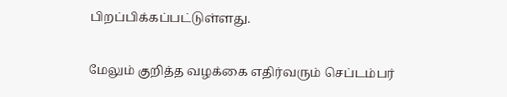பிறப்பிக்கப்பட்டுள்ளது.

மேலும் குறித்த வழக்கை எதிர்வரும் செப்டம்பர்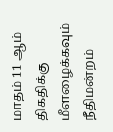மாதம் 11 ஆம் திகதிக்கு மீளழைக்கவும் நீதிமன்றம்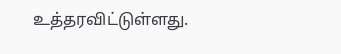உத்தரவிட்டுள்ளது.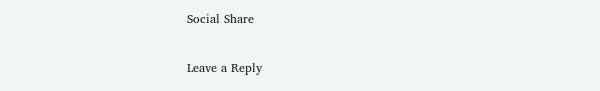Social Share

Leave a Reply